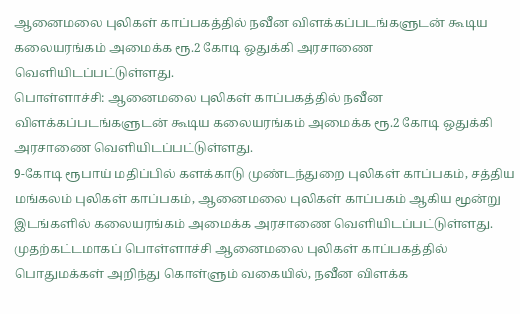ஆனைமலை புலிகள் காப்பகத்தில் நவீன விளக்கப்படங்களுடன் கூடிய கலையரங்கம் அமைக்க ரூ.2 கோடி ஒதுக்கி அரசாணை வெளியிடப்பட்டுள்ளது.
பொள்ளாச்சி: ஆனைமலை புலிகள் காப்பகத்தில் நவீன விளக்கப்படங்களுடன் கூடிய கலையரங்கம் அமைக்க ரூ.2 கோடி ஒதுக்கி அரசாணை வெளியிடப்பட்டுள்ளது.
9-கோடி ரூபாய் மதிப்பில் களக்காடு முண்டந்துறை புலிகள் காப்பகம், சத்திய மங்கலம் புலிகள் காப்பகம், ஆனைமலை புலிகள் காப்பகம் ஆகிய மூன்று இடங்களில் கலையரங்கம் அமைக்க அரசாணை வெளியிடப்பட்டுள்ளது.
முதற்கட்டமாகப் பொள்ளாச்சி ஆனைமலை புலிகள் காப்பகத்தில் பொதுமக்கள் அறிந்து கொள்ளும் வகையில், நவீன விளக்க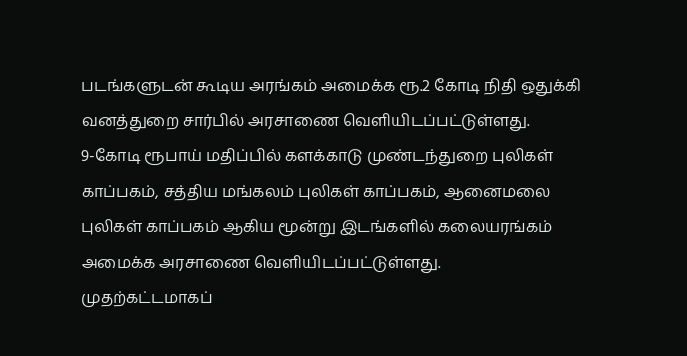படங்களுடன் கூடிய அரங்கம் அமைக்க ரூ.2 கோடி நிதி ஒதுக்கி வனத்துறை சார்பில் அரசாணை வெளியிடப்பட்டுள்ளது.
9-கோடி ரூபாய் மதிப்பில் களக்காடு முண்டந்துறை புலிகள் காப்பகம், சத்திய மங்கலம் புலிகள் காப்பகம், ஆனைமலை புலிகள் காப்பகம் ஆகிய மூன்று இடங்களில் கலையரங்கம் அமைக்க அரசாணை வெளியிடப்பட்டுள்ளது.
முதற்கட்டமாகப்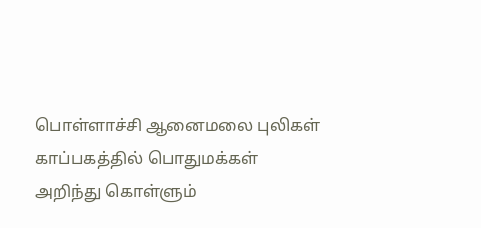பொள்ளாச்சி ஆனைமலை புலிகள் காப்பகத்தில் பொதுமக்கள் அறிந்து கொள்ளும்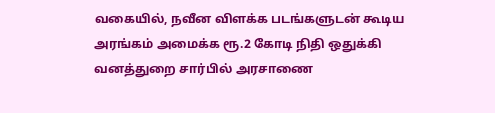வகையில், நவீன விளக்க படங்களுடன் கூடிய அரங்கம் அமைக்க ரூ.2 கோடி நிதி ஒதுக்கி வனத்துறை சார்பில் அரசாணை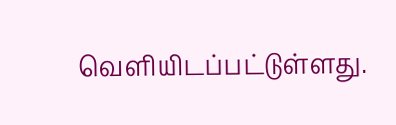வெளியிடப்பட்டுள்ளது.